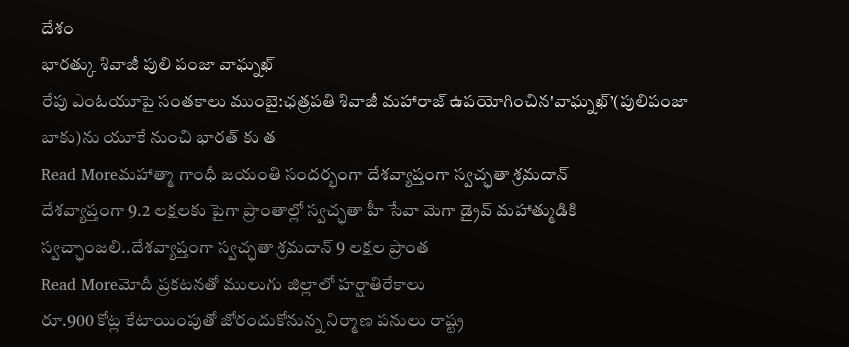దేశం
భారత్కు శివాజీ పులి పంజా వాఘ్నఖ్
రేపు ఎంఓయూపై సంతకాలు ముంబై:ఛత్రపతి శివాజీ మహారాజ్ ఉపయోగించిన'వాఘ్నఖ్’(పులిపంజా బాకు)ను యూకే నుంచి భారత్ కు త
Read Moreమహాత్మా గాంధీ జయంతి సందర్భంగా దేశవ్యాప్తంగా స్వచ్ఛతా శ్రమదాన్
దేశవ్యాప్తంగా 9.2 లక్షలకు పైగా ప్రాంతాల్లో స్వచ్ఛతా హీ సేవా మెగా డ్రైవ్ మహాత్ముడికి స్వచ్ఛాంజలి..దేశవ్యాప్తంగా స్వచ్ఛతా శ్రమదాన్ 9 లక్షల ప్రాంత
Read Moreమోదీ ప్రకటనతో ములుగు జిల్లాలో హర్షాతిరేకాలు
రూ.900 కోట్ల కేటాయింపుతో జోరందుకోనున్న నిర్మాణ పనులు రాష్ట్ర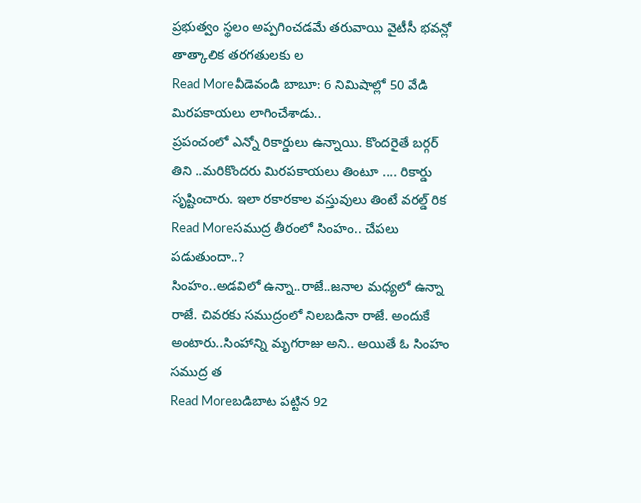ప్రభుత్వం స్థలం అప్పగించడమే తరువాయి వైటీసీ భవన్లో తాత్కాలిక తరగతులకు ల
Read Moreవీడెవండి బాబూ: 6 నిమిషాల్లో 50 వేడి మిరపకాయలు లాగించేశాడు..
ప్రపంచంలో ఎన్నో రికార్డులు ఉన్నాయి. కొందరైతే బర్గర్ తిని ..మరికొందరు మిరపకాయలు తింటూ .... రికార్డు సృష్టించారు. ఇలా రకారకాల వస్తువులు తింటే వరల్డ్ రిక
Read Moreసముద్ర తీరంలో సింహం.. చేపలు పడుతుందా..?
సింహం..అడవిలో ఉన్నా..రాజే..జనాల మధ్యలో ఉన్నా రాజే. చివరకు సముద్రంలో నిలబడినా రాజే. అందుకే అంటారు..సింహాన్ని మృగరాజు అని.. అయితే ఓ సింహం సముద్ర త
Read Moreబడిబాట పట్టిన 92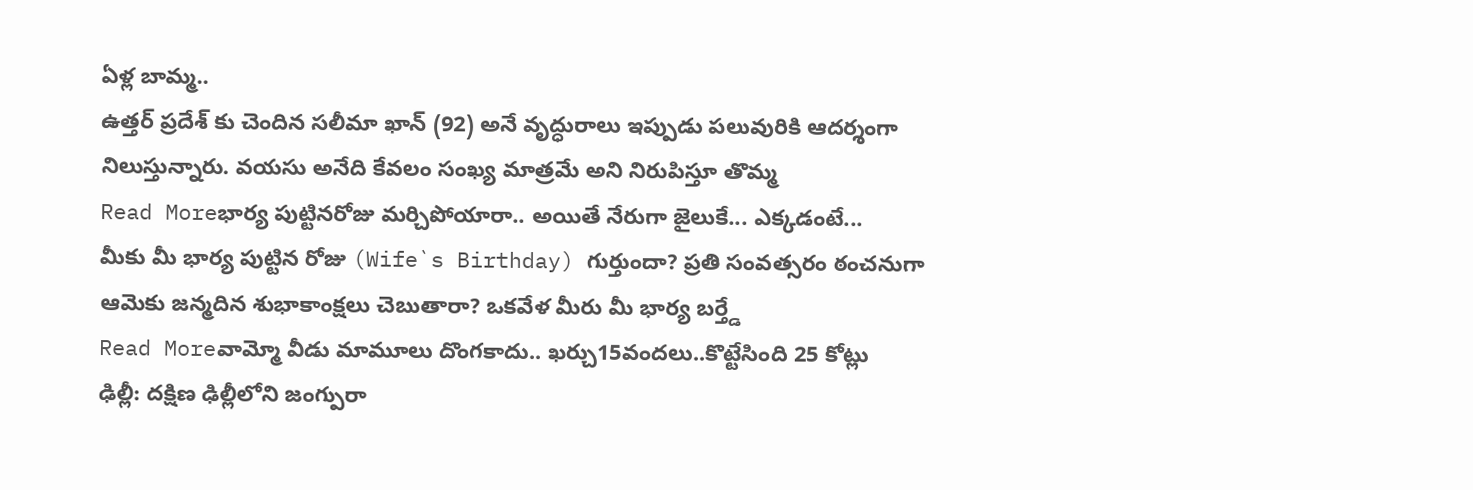ఏళ్ల బామ్మ..
ఉత్తర్ ప్రదేశ్ కు చెందిన సలీమా ఖాన్ (92) అనే వృద్ధురాలు ఇప్పుడు పలువురికి ఆదర్శంగా నిలుస్తున్నారు. వయసు అనేది కేవలం సంఖ్య మాత్రమే అని నిరుపిస్తూ తొమ్మ
Read Moreభార్య పుట్టినరోజు మర్చిపోయారా.. అయితే నేరుగా జైలుకే... ఎక్కడంటే...
మీకు మీ భార్య పుట్టిన రోజు (Wife`s Birthday) గుర్తుందా? ప్రతి సంవత్సరం ఠంచనుగా ఆమెకు జన్మదిన శుభాకాంక్షలు చెబుతారా? ఒకవేళ మీరు మీ భార్య బర్త్డే
Read Moreవామ్మో వీడు మామూలు దొంగకాదు.. ఖర్చు15వందలు..కొట్టేసింది 25 కోట్లు
ఢిల్లీ: దక్షిణ ఢిల్లీలోని జంగ్పురా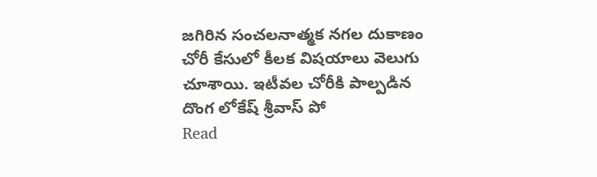జగిరిన సంచలనాత్మక నగల దుకాణం చోరీ కేసులో కీలక విషయాలు వెలుగు చూశాయి. ఇటీవల చోరీకి పాల్పడిన దొంగ లోకేష్ శ్రీవాస్ పో
Read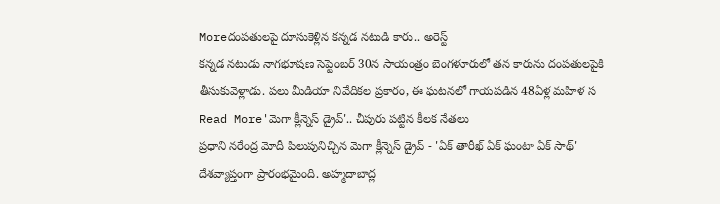Moreదంపతులపై దూసుకెళ్లిన కన్నడ నటుడి కారు.. అరెస్ట్
కన్నడ నటుడు నాగభూషణ సెప్టెంబర్ 30న సాయంత్రం బెంగళూరులో తన కారును దంపతులపైకి తీసుకువెళ్లాడు. పలు మీడియా నివేదికల ప్రకారం, ఈ ఘటనలో గాయపడిన 48ఏళ్ల మహిళ స
Read More'మెగా క్లీన్నెస్ డ్రైవ్'.. చీపురు పట్టిన కీలక నేతలు
ప్రధాని నరేంద్ర మోదీ పిలుపునిచ్చిన మెగా క్లీన్నెస్ డ్రైవ్ - 'ఏక్ తారీఖ్ ఏక్ ఘంటా ఏక్ సాథ్' దేశవ్యాప్తంగా ప్రారంభమైంది. అహ్మదాబాద్ల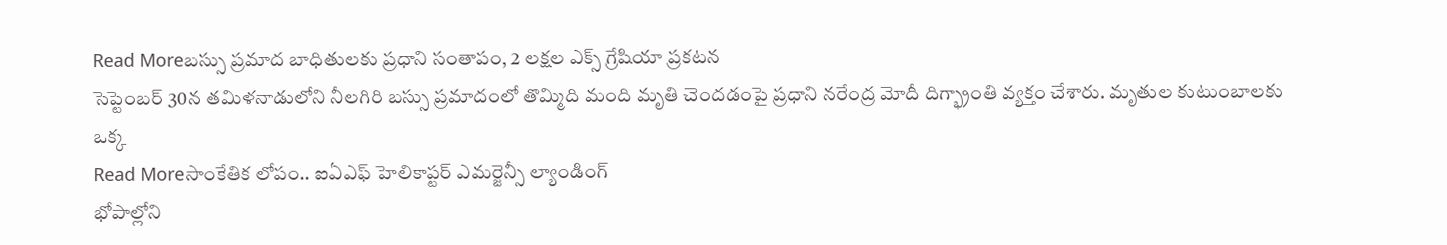Read Moreబస్సు ప్రమాద బాధితులకు ప్రధాని సంతాపం, 2 లక్షల ఎక్స్ గ్రేషియా ప్రకటన
సెప్టెంబర్ 30న తమిళనాడులోని నీలగిరి బస్సు ప్రమాదంలో తొమ్మిది మంది మృతి చెందడంపై ప్రధాని నరేంద్ర మోదీ దిగ్భ్రాంతి వ్యక్తం చేశారు. మృతుల కుటుంబాలకు ఒక్క
Read Moreసాంకేతిక లోపం.. ఐఏఎఫ్ హెలికాప్టర్ ఎమర్జెన్సీ ల్యాండింగ్
భోపాల్లోని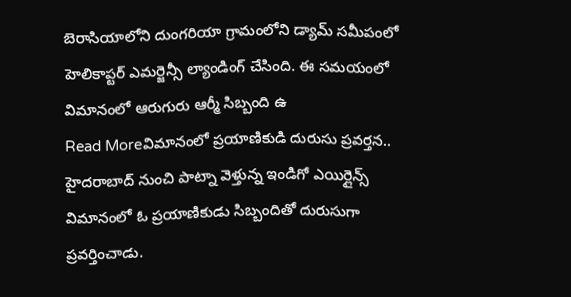బెరాసియాలోని దుంగరియా గ్రామంలోని డ్యామ్ సమీపంలో హెలికాప్టర్ ఎమర్జెన్సీ ల్యాండింగ్ చేసింది. ఈ సమయంలో విమానంలో ఆరుగురు ఆర్మీ సిబ్బంది ఉ
Read Moreవిమానంలో ప్రయాణికుడి దురుసు ప్రవర్తన..
హైదరాబాద్ నుంచి పాట్నా వెళ్తున్న ఇండిగో ఎయిర్లైన్స్ విమానంలో ఓ ప్రయాణికుడు సిబ్బందితో దురుసుగా ప్రవర్తించాడు.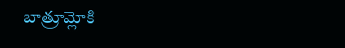బాత్రూమ్లోకి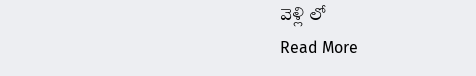వెళ్లి లో
Read More